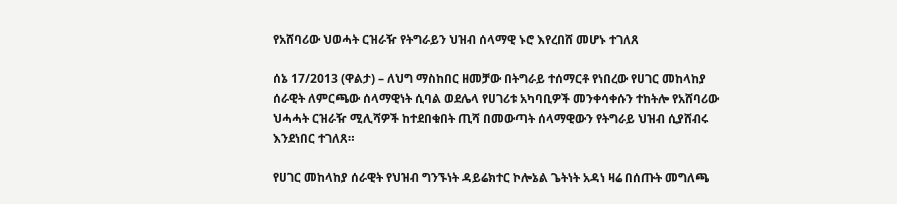የአሸባሪው ህወሓት ርዝራዥ የትግራይን ህዝብ ሰላማዊ ኑሮ እየረበሸ መሆኑ ተገለጸ

ሰኔ 17/2013 (ዋልታ) – ለህግ ማስከበር ዘመቻው በትግራይ ተሰማርቶ የነበረው የሀገር መከላከያ ሰራዊት ለምርጫው ሰላማዊነት ሲባል ወደሌላ የሀገሪቱ አካባቢዎች መንቀሳቀሱን ተከትሎ የአሸባሪው ህሓሓት ርዝራዥ ሚሊሻዎች ከተደበቁበት ጢሻ በመውጣት ሰላማዊውን የትግራይ ህዝብ ሲያሸብሩ እንደነበር ተገለጸ።

የሀገር መከላከያ ሰራዊት የህዝብ ግንኙነት ዳይሬክተር ኮሎኔል ጌትነት አዳነ ዛሬ በሰጡት መግለጫ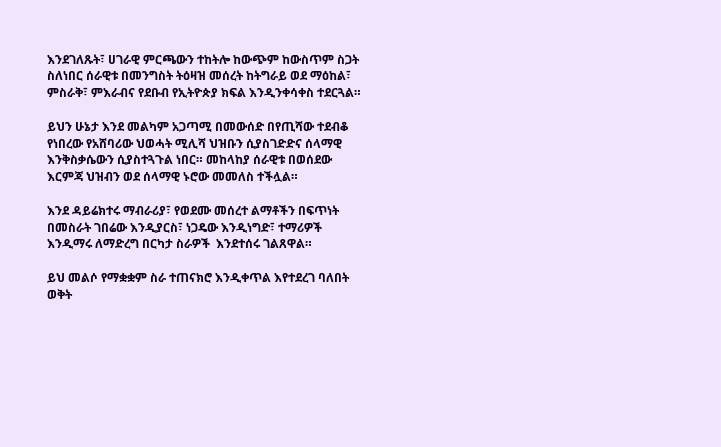እንደገለጹት፣ ሀገራዊ ምርጫውን ተከትሎ ከውጭም ከውስጥም ስጋት ስለነበር ሰራዊቱ በመንግስት ትዕዛዝ መሰረት ከትግራይ ወደ ማዕከል፣ ምስራቅ፣ ምእራብና የደቡብ የኢትዮጵያ ክፍል እንዲንቀሳቀስ ተደርጓል።

ይህን ሁኔታ እንደ መልካም አጋጣሚ በመውሰድ በየጢሻው ተደብቆ የነበረው የአሸባሪው ህወሓት ሚሊሻ ህዝቡን ሲያስገድድና ሰላማዊ እንቅስቃሴውን ሲያስተጓጉል ነበር። መከላከያ ሰራዊቱ በወሰደው እርምጃ ህዝብን ወደ ሰላማዊ ኑሮው መመለስ ተችሏል።

እንደ ዳይሬክተሩ ማብራሪያ፣ የወደሙ መሰረተ ልማቶችን በፍጥነት በመስራት ገበሬው እንዲያርስ፣ ነጋዴው እንዲነግድ፣ ተማሪዎች እንዲማሩ ለማድረግ በርካታ ስራዎች  እንደተሰሩ ገልጸዋል።

ይህ መልሶ የማቋቋም ስራ ተጠናክሮ እንዲቀጥል እየተደረገ ባለበት ወቅት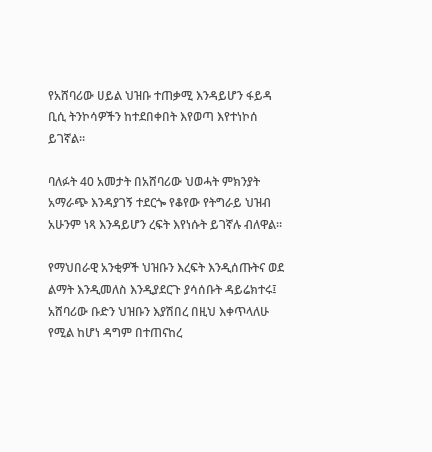የአሸባሪው ሀይል ህዝቡ ተጠቃሚ እንዳይሆን ፋይዳ ቢሲ ትንኮሳዎችን ከተደበቀበት እየወጣ እየተነኮሰ ይገኛል።

ባለፉት 40 አመታት በአሸባሪው ህወሓት ምክንያት አማራጭ እንዳያገኝ ተደርጐ የቆየው የትግራይ ህዝብ አሁንም ነጻ እንዳይሆን ረፍት እየነሱት ይገኛሉ ብለዋል።

የማህበራዊ አንቂዎች ህዝቡን እረፍት እንዲሰጡትና ወደ ልማት እንዲመለስ እንዲያደርጉ ያሳሰቡት ዳይሬክተሩ፤  አሸባሪው ቡድን ህዝቡን እያሽበረ በዚህ እቀጥላለሁ የሚል ከሆነ ዳግም በተጠናከረ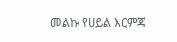መልኩ የሀይል እርምጃ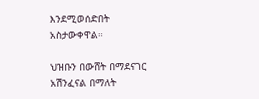እንደሚወሰድበት አስታውቀዋል።

ህዝቡን በውሸት በማደናገር አሽንፈናል በማለት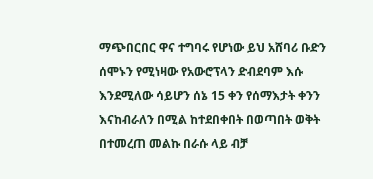ማጭበርበር ዋና ተግባሩ የሆነው ይህ አሸባሪ ቡድን ሰሞኑን የሚነዛው የአውሮፕላን ድብደባም እሱ እንደሚለው ሳይሆን ሰኔ 15 ቀን የሰማእታት ቀንን እናከብራለን በሚል ከተደበቀበት በወጣበት ወቅት በተመረጠ መልኩ በራሱ ላይ ብቻ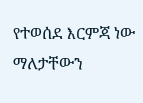የተወሰደ እርምጃ ነው ማለታቸውን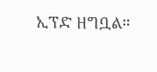ኢፕድ ዘግቧል።